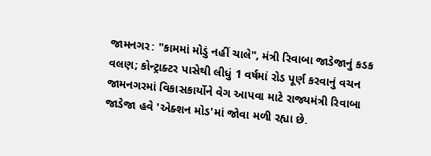જામનગર: "કામમાં મોડું નહીં ચાલે", મંત્રી રિવાબા જાડેજાનું કડક વલણ; કોન્ટ્રાક્ટર પાસેથી લીધું 1 વર્ષમાં રોડ પૂર્ણ કરવાનું વચન
જામનગરમાં વિકાસકાર્યોને વેગ આપવા માટે રાજ્યમંત્રી રિવાબા જાડેજા હવે 'એક્શન મોડ'માં જોવા મળી રહ્યા છે.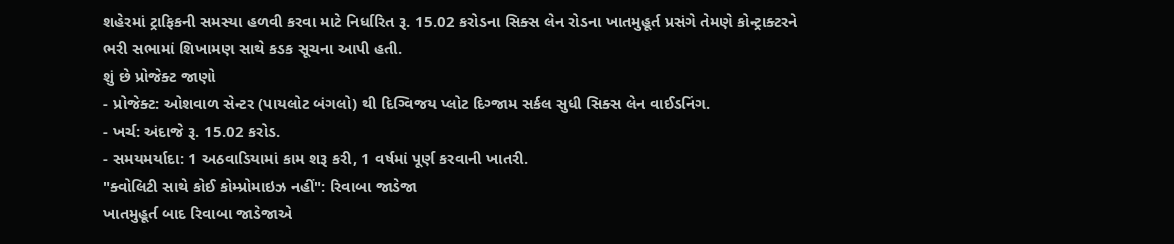શહેરમાં ટ્રાફિકની સમસ્યા હળવી કરવા માટે નિર્ધારિત રૂ. 15.02 કરોડના સિક્સ લેન રોડના ખાતમુહૂર્ત પ્રસંગે તેમણે કોન્ટ્રાક્ટરને ભરી સભામાં શિખામણ સાથે કડક સૂચના આપી હતી.
શું છે પ્રોજેક્ટ જાણો
- પ્રોજેક્ટ: ઓશવાળ સેન્ટર (પાયલોટ બંગલો) થી દિગ્વિજય પ્લોટ દિગ્જામ સર્કલ સુધી સિક્સ લેન વાઈડનિંગ.
- ખર્ચ: અંદાજે રૂ. 15.02 કરોડ.
- સમયમર્યાદા: 1 અઠવાડિયામાં કામ શરૂ કરી, 1 વર્ષમાં પૂર્ણ કરવાની ખાતરી.
"ક્વોલિટી સાથે કોઈ કોમ્પ્રોમાઇઝ નહીં": રિવાબા જાડેજા
ખાતમુહૂર્ત બાદ રિવાબા જાડેજાએ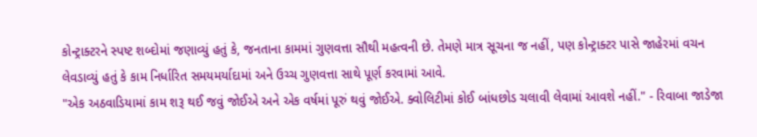કોન્ટ્રાક્ટરને સ્પષ્ટ શબ્દોમાં જણાવ્યું હતું કે, જનતાના કામમાં ગુણવત્તા સૌથી મહત્વની છે. તેમણે માત્ર સૂચના જ નહીં, પણ કોન્ટ્રાક્ટર પાસે જાહેરમાં વચન લેવડાવ્યું હતું કે કામ નિર્ધારિત સમયમર્યાદામાં અને ઉચ્ચ ગુણવત્તા સાથે પૂર્ણ કરવામાં આવે.
"એક અઠવાડિયામાં કામ શરૂ થઈ જવું જોઈએ અને એક વર્ષમાં પૂરું થવું જોઈએ. ક્વોલિટીમાં કોઈ બાંધછોડ ચલાવી લેવામાં આવશે નહીં." - રિવાબા જાડેજા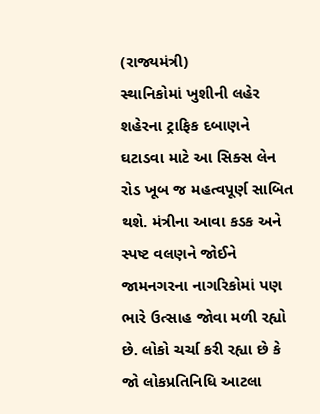(રાજ્યમંત્રી)
સ્થાનિકોમાં ખુશીની લહેર
શહેરના ટ્રાફિક દબાણને ઘટાડવા માટે આ સિક્સ લેન રોડ ખૂબ જ મહત્વપૂર્ણ સાબિત થશે. મંત્રીના આવા કડક અને સ્પષ્ટ વલણને જોઈને જામનગરના નાગરિકોમાં પણ ભારે ઉત્સાહ જોવા મળી રહ્યો છે. લોકો ચર્ચા કરી રહ્યા છે કે જો લોકપ્રતિનિધિ આટલા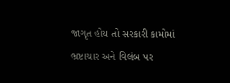જાગૃત હોય તો સરકારી કામોમાં ભ્રષ્ટાચાર અને વિલંબ પર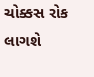ચોક્કસ રોક લાગશે